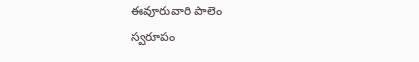ఈవూరువారి పాలెం
స్వరూపం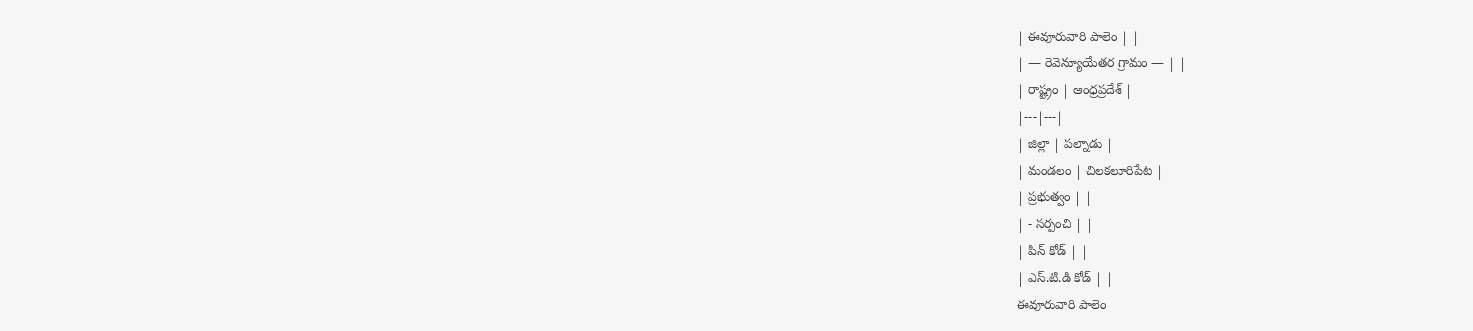| ఈవూరువారి పాలెం | |
| — రెవెన్యూయేతర గ్రామం — | |
| రాష్ట్రం | ఆంధ్రప్రదేశ్ |
|---|---|
| జిల్లా | పల్నాడు |
| మండలం | చిలకలూరిపేట |
| ప్రభుత్వం | |
| - సర్పంచి | |
| పిన్ కోడ్ | |
| ఎస్.టి.డి కోడ్ | |
ఈవూరువారి పాలెం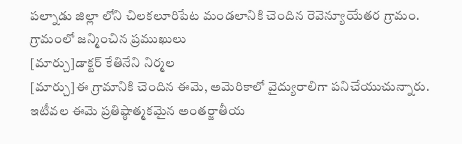పల్నాడు జిల్లా లోని చిలకలూరిపేట మండలానికి చెందిన రెవెన్యూయేతర గ్రామం.
గ్రామంలో జన్మించిన ప్రముఖులు
[మార్చు]డాక్టర్ కేతినేని నిర్మల
[మార్చు]ఈ గ్రామానికి చెందిన ఈమె, అమెరికాలో వైద్యురాలిగా పనిచేయుచున్నారు. ఇటీవల ఈమె ప్రతిష్ఠాత్మకమైన అంతర్జాతీయ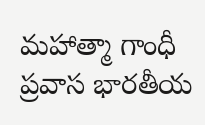మహాత్మా గాంధీ ప్రవాస భారతీయ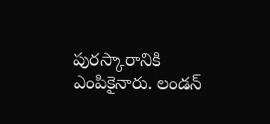పురస్కారానికి ఎంపికైనారు. లండన్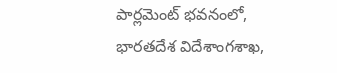పార్లమెంట్ భవనంలో, భారతదేశ విదేశాంగశాఖ,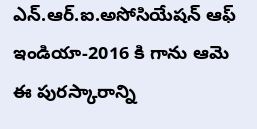ఎన్.ఆర్.ఐ.అసోసియేషన్ ఆఫ్ ఇండియా-2016 కి గాను ఆమె ఈ పురస్కారాన్ని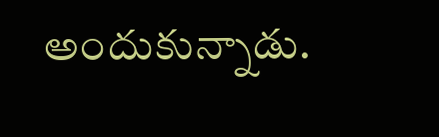అందుకున్నాడు.